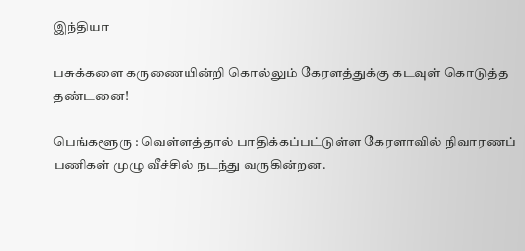இந்தியா

பசுக்களை கருணையின்றி கொல்லும் கேரளத்துக்கு கடவுள் கொடுத்த தண்டனை!

பெங்களூரு : வெள்ளத்தால் பாதிக்கப்பட்டுள்ள கேரளாவில் நிவாரணப் பணிகள் முழு வீச்சில் நடந்து வருகின்றன.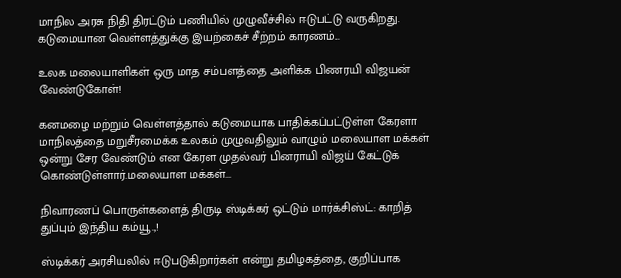மாநில அரசு நிதி திரட்டும் பணியில் முழுவீச்சில் ஈடுபட்டு வருகிறது. கடுமையான வெள்ளத்துக்கு இயற்கைச் சீற்றம் காரணம்...

உலக மலையாளிகள் ஒரு மாத சம்பளத்தை அளிக்க பிணரயி விஜயன் வேண்டுகோள்!

கனமழை மற்றும் வெள்ளத்தால் கடுமையாக பாதிக்கப்பட்டுள்ள கேரளா மாநிலத்தை மறுசீரமைக்க உலகம் முழுவதிலும் வாழும் மலையாள மக்கள் ஒன்று சேர வேண்டும் என கேரள முதல்வர் பினராயி விஜய் கேட்டுக் கொண்டுள்ளார்.மலையாள மக்கள்...

நிவாரணப் பொருள்களைத் திருடி ஸ்டிக்கர் ஒட்டும் மார்க்சிஸ்ட்: காறித் துப்பும் இந்திய கம்யூ.,!

ஸ்டிக்கர் அரசியலில் ஈடுபடுகிறார்கள் என்று தமிழகத்தை, குறிப்பாக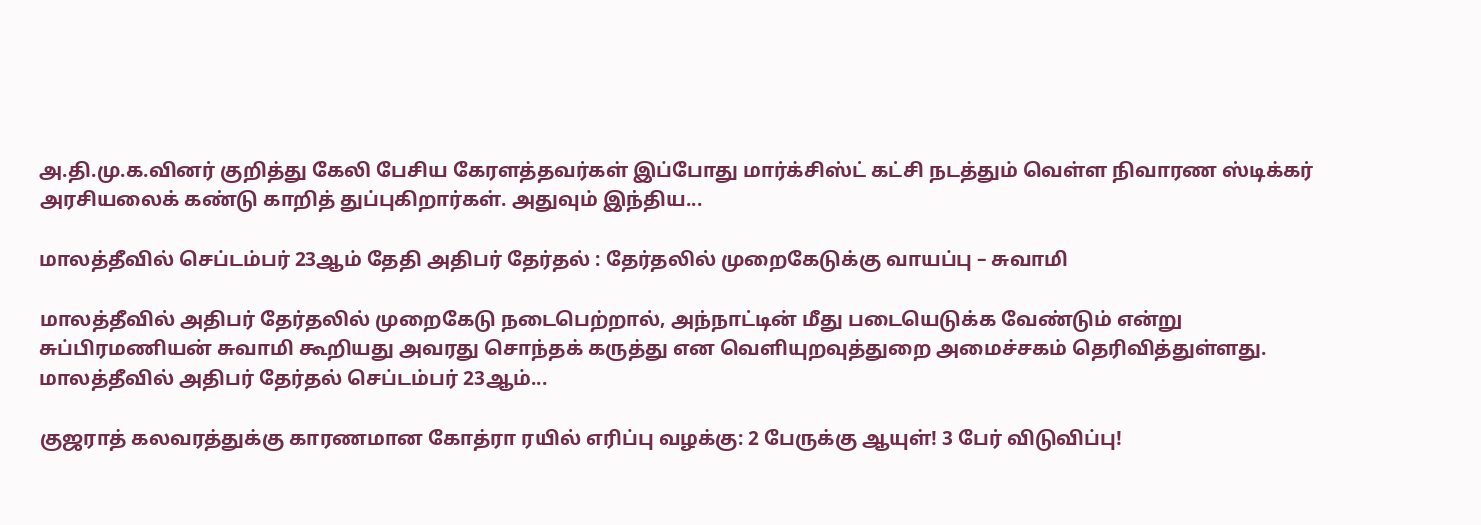அ.தி.மு.க.வினர் குறித்து கேலி பேசிய கேரளத்தவர்கள் இப்போது மார்க்சிஸ்ட் கட்சி நடத்தும் வெள்ள நிவாரண ஸ்டிக்கர் அரசியலைக் கண்டு காறித் துப்புகிறார்கள். அதுவும் இந்திய...

மாலத்தீவில் செப்டம்பர் 23ஆம் தேதி அதிபர் தேர்தல் : தேர்தலில் முறைகேடுக்கு வாயப்பு – சுவாமி

மாலத்தீவில் அதிபர் தேர்தலில் முறைகேடு நடைபெற்றால், அந்நாட்டின் மீது படையெடுக்க வேண்டும் என்று சுப்பிரமணியன் சுவாமி கூறியது அவரது சொந்தக் கருத்து என வெளியுறவுத்துறை அமைச்சகம் தெரிவித்துள்ளது. மாலத்தீவில் அதிபர் தேர்தல் செப்டம்பர் 23ஆம்...

குஜராத் கலவரத்துக்கு காரணமான கோத்ரா ரயில் எரிப்பு வழக்கு: 2 பேருக்கு ஆயுள்! 3 பேர் விடுவிப்பு!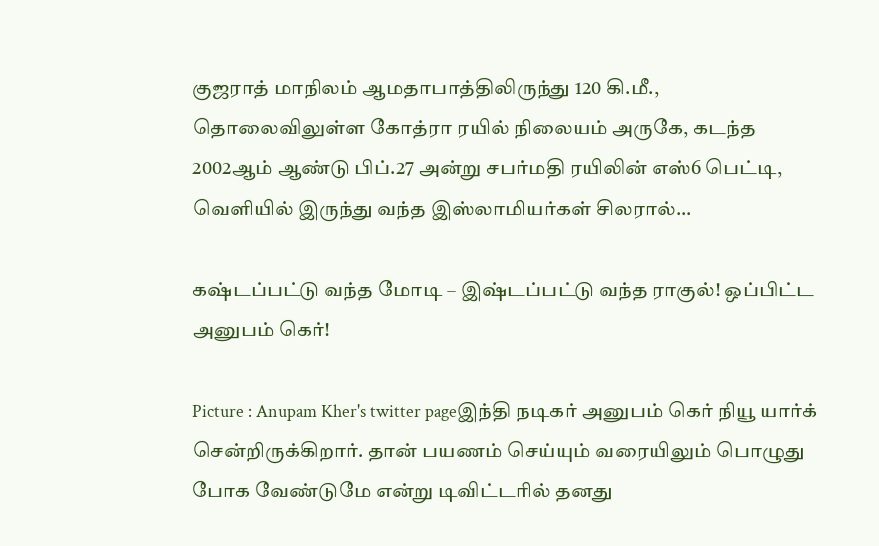குஜராத் மாநிலம் ஆமதாபாத்திலிருந்து 120 கி.மீ., தொலைவிலுள்ள கோத்ரா ரயில் நிலையம் அருகே, கடந்த 2002ஆம் ஆண்டு பிப்.27 அன்று சபர்மதி ரயிலின் எஸ்6 பெட்டி, வெளியில் இருந்து வந்த இஸ்லாமியர்கள் சிலரால்...

கஷ்டப்பட்டு வந்த மோடி – இஷ்டப்பட்டு வந்த ராகுல்! ஒப்பிட்ட அனுபம் கெர்!

Picture : Anupam Kher's twitter pageஇந்தி நடிகர் அனுபம் கெர் நியூ யார்க் சென்றிருக்கிறார். தான் பயணம் செய்யும் வரையிலும் பொழுது போக வேண்டுமே என்று டிவிட்டரில் தனது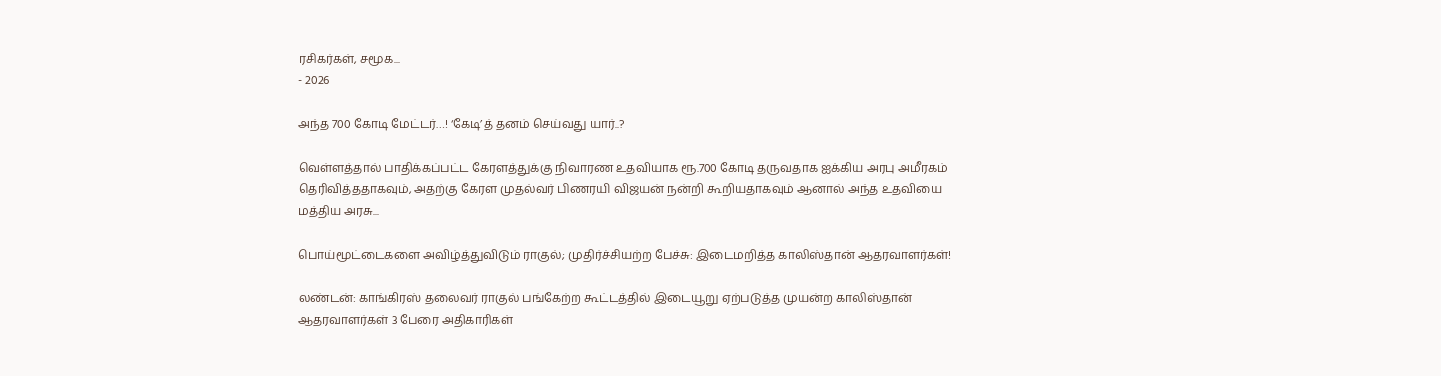ரசிகர்கள், சமூக...
- 2026

அந்த 700 கோடி மேட்டர்…! ‘கேடி’த் தனம் செய்வது யார்..?

வெள்ளத்தால் பாதிக்கப்பட்ட கேரளத்துக்கு நிவாரண உதவியாக ரூ.700 கோடி தருவதாக ஐக்கிய அரபு அமீரகம் தெரிவித்ததாகவும், அதற்கு கேரள முதல்வர் பிணரயி விஜயன் நன்றி கூறியதாகவும் ஆனால் அந்த உதவியை மத்திய அரசு...

பொய்மூட்டைகளை அவிழ்த்துவிடும் ராகுல்; முதிர்ச்சியற்ற பேச்சு: இடைமறித்த காலிஸ்தான் ஆதரவாளர்கள்!

லண்டன்: காங்கிரஸ் தலைவர் ராகுல் பங்கேற்ற கூட்டத்தில் இடையூறு ஏற்படுத்த முயன்ற காலிஸ்தான் ஆதரவாளர்கள் 3 பேரை அதிகாரிகள்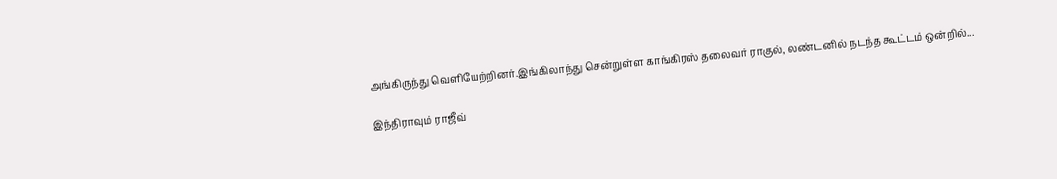அங்கிருந்து வெளியேற்றினர்.இங்கிலாந்து சென்றுள்ள காங்கிரஸ் தலைவர் ராகுல், லண்டனில் நடந்த கூட்டம் ஒன்றில்...

இந்திராவும் ராஜீவ்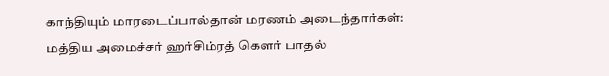காந்தியும் மாரடைப்பால்தான் மரணம் அடைந்தார்கள்: மத்திய அமைச்சர் ஹர்சிம்ரத் கௌர் பாதல்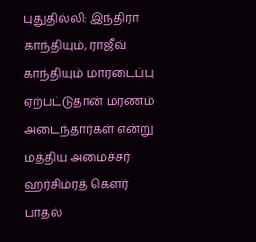புதுதில்லி: இந்திரா காந்தியும், ராஜீவ் காந்தியும் மாரடைப்பு ஏற்பட்டுதான் மரணம் அடைந்தார்கள் என்று மத்திய அமைச்சர் ஹர்சிம்ரத் கௌர் பாதல்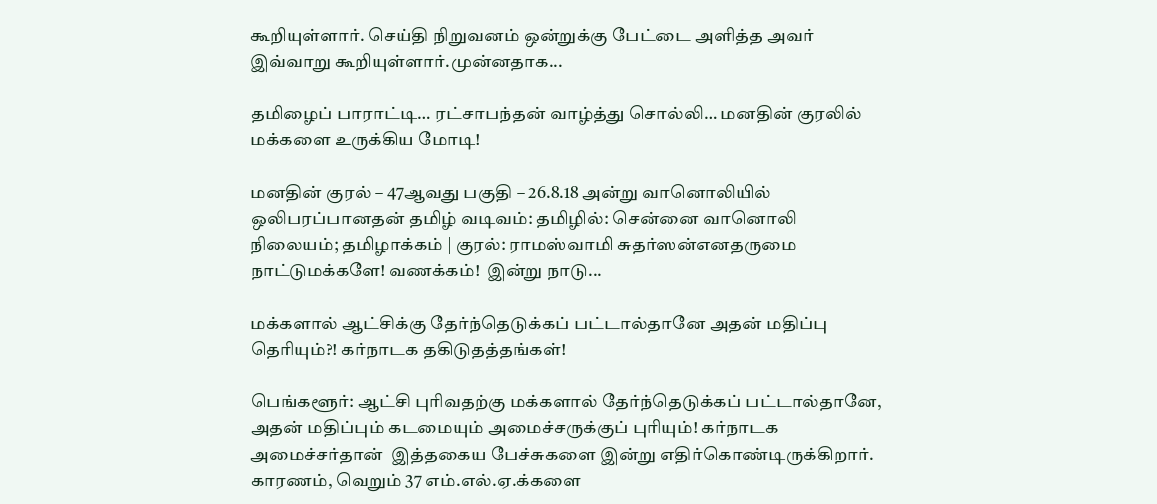கூறியுள்ளார். செய்தி நிறுவனம் ஒன்றுக்கு பேட்டை அளித்த அவர் இவ்வாறு கூறியுள்ளார்.முன்னதாக...

தமிழைப் பாராட்டி… ரட்சாபந்தன் வாழ்த்து சொல்லி… மனதின் குரலில் மக்களை உருக்கிய மோடி!

மனதின் குரல் – 47ஆவது பகுதி – 26.8.18 அன்று வானொலியில் ஒலிபரப்பானதன் தமிழ் வடிவம்: தமிழில்: சென்னை வானொலி நிலையம்; தமிழாக்கம் | குரல்: ராமஸ்வாமி சுதர்ஸன்எனதருமை நாட்டுமக்களே! வணக்கம்!  இன்று நாடு...

மக்களால் ஆட்சிக்கு தேர்ந்தெடுக்கப் பட்டால்தானே அதன் மதிப்பு தெரியும்?! கர்நாடக தகிடுதத்தங்கள்!

பெங்களூர்: ஆட்சி புரிவதற்கு மக்களால் தேர்ந்தெடுக்கப் பட்டால்தானே, அதன் மதிப்பும் கடமையும் அமைச்சருக்குப் புரியும்! கர்நாடக அமைச்சர்தான்  இத்தகைய பேச்சுகளை இன்று எதிர்கொண்டிருக்கிறார். காரணம், வெறும் 37 எம்.எல்.ஏ.க்களை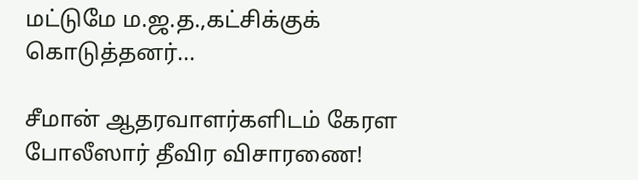மட்டுமே ம.ஜ.த.,கட்சிக்குக் கொடுத்தனர்...

சீமான் ஆதரவாளர்களிடம் கேரள போலீஸார் தீவிர விசாரணை!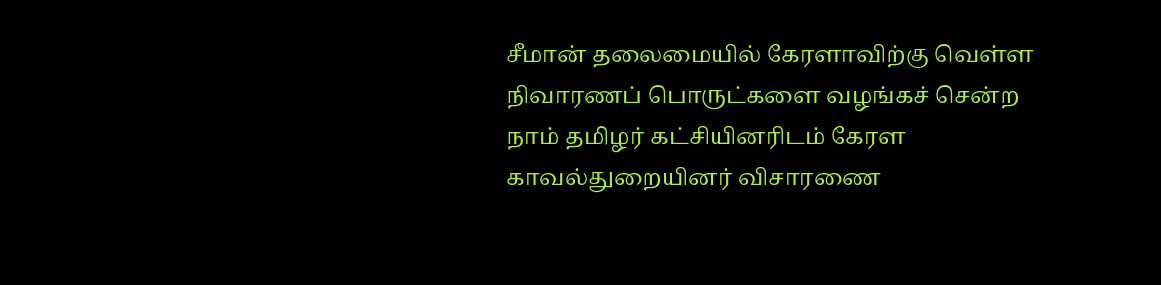சீமான் தலைமையில் கேரளாவிற்கு வெள்ள நிவாரணப் பொருட்களை வழங்கச் சென்ற நாம் தமிழர் கட்சியினரிடம் கேரள காவல்துறையினர் விசாரணை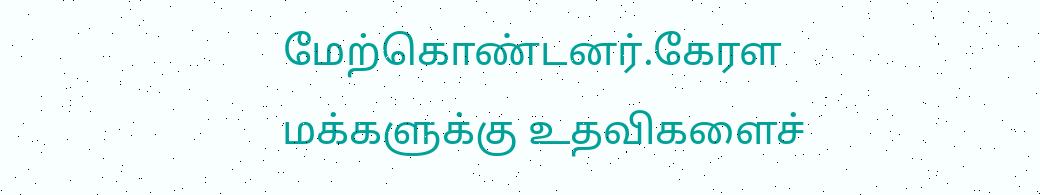மேற்கொண்டனர்.கேரள மக்களுக்கு உதவிகளைச்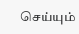செய்யும்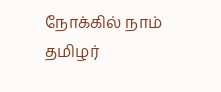நோக்கில் நாம் தமிழர்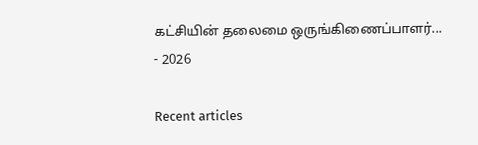கட்சியின் தலைமை ஒருங்கிணைப்பாளர்...
- 2026

Recent articles